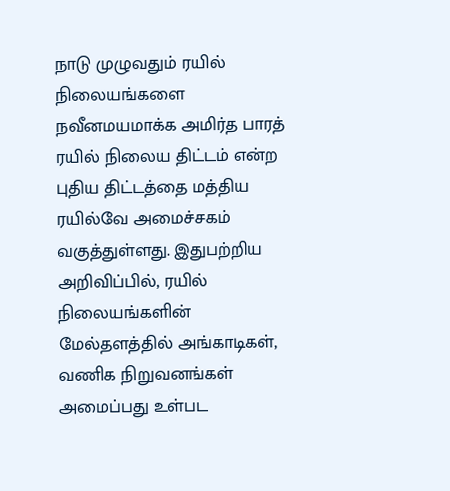நாடு முழுவதும் ரயில் நிலையங்களை நவீனமயமாக்க அமிர்த பாரத் ரயில் நிலைய திட்டம் என்ற புதிய திட்டத்தை மத்திய ரயில்வே அமைச்சகம் வகுத்துள்ளது. இதுபற்றிய அறிவிப்பில், ரயில் நிலையங்களின் மேல்தளத்தில் அங்காடிகள், வணிக நிறுவனங்கள் அமைப்பது உள்பட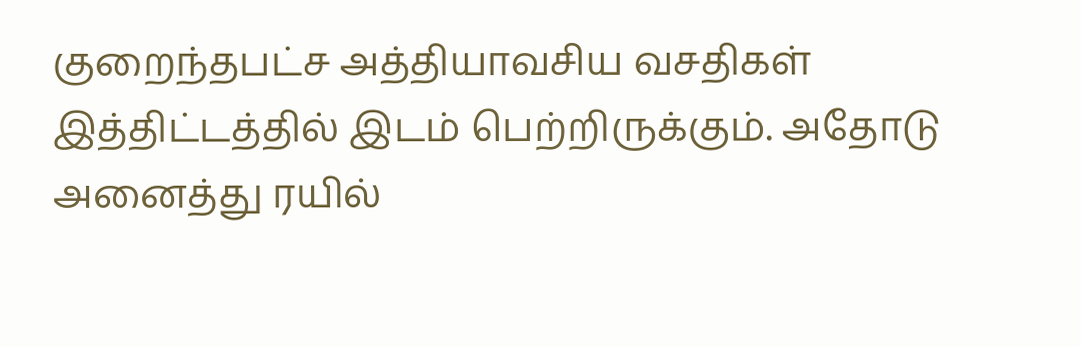குறைந்தபட்ச அத்தியாவசிய வசதிகள்
இத்திட்டத்தில் இடம் பெற்றிருக்கும். அதோடு அனைத்து ரயில்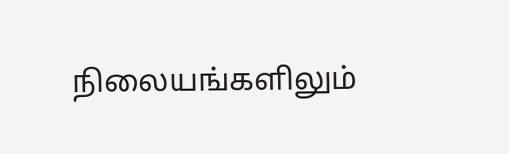நிலையங்களிலும்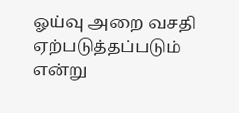ஓய்வு அறை வசதி ஏற்படுத்தப்படும் என்று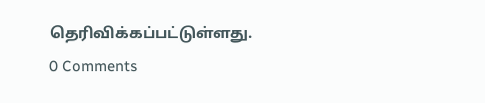தெரிவிக்கப்பட்டுள்ளது.
0 Comments